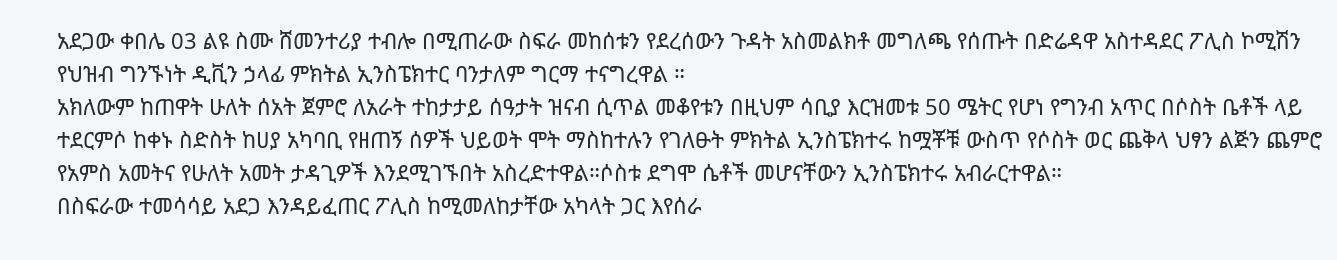አደጋው ቀበሌ 03 ልዩ ስሙ ሸመንተሪያ ተብሎ በሚጠራው ስፍራ መከሰቱን የደረሰውን ጉዳት አስመልክቶ መግለጫ የሰጡት በድሬዳዋ አስተዳደር ፖሊስ ኮሚሽን የህዝብ ግንኙነት ዲቪን ኃላፊ ምክትል ኢንስፔክተር ባንታለም ግርማ ተናግረዋል ።
አክለውም ከጠዋት ሁለት ሰአት ጀምሮ ለአራት ተከታታይ ሰዓታት ዝናብ ሲጥል መቆየቱን በዚህም ሳቢያ እርዝመቱ 50 ሜትር የሆነ የግንብ አጥር በሶስት ቤቶች ላይ ተደርምሶ ከቀኑ ስድስት ከሀያ አካባቢ የዘጠኝ ሰዎች ህይወት ሞት ማስከተሉን የገለፁት ምክትል ኢንስፔክተሩ ከሟቾቹ ውስጥ የሶስት ወር ጨቅላ ህፃን ልጅን ጨምሮ የአምስ አመትና የሁለት አመት ታዳጊዎች እንደሚገኙበት አስረድተዋል።ሶስቱ ደግሞ ሴቶች መሆናቸውን ኢንስፔክተሩ አብራርተዋል።
በስፍራው ተመሳሳይ አደጋ እንዳይፈጠር ፖሊስ ከሚመለከታቸው አካላት ጋር እየሰራ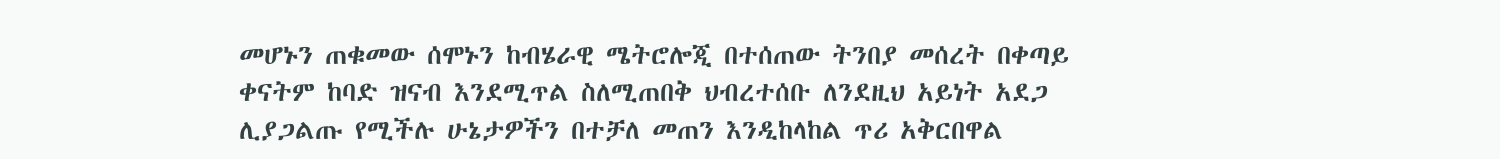መሆኑን ጠቁመው ሰሞኑን ከብሄራዊ ሜትሮሎጂ በተሰጠው ትንበያ መሰረት በቀጣይ ቀናትም ከባድ ዝናብ እንደሚጥል ስለሚጠበቅ ህብረተሰቡ ለንደዚህ አይነት አደጋ ሊያጋልጡ የሚችሉ ሁኔታዎችን በተቻለ መጠን እንዲከላከል ጥሪ አቅርበዋል